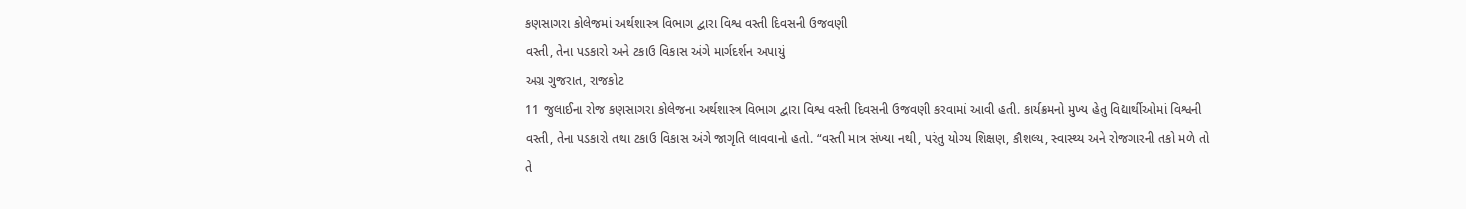કણસાગરા કોલેજમાં અર્થશાસ્ત્ર વિભાગ દ્વારા વિશ્વ વસ્તી દિવસની ઉજવણી
વસ્તી, તેના પડકારો અને ટકાઉ વિકાસ અંગે માર્ગદર્શન અપાયું
અગ્ર ગુજરાત, રાજકોટ
11 જુલાઈના રોજ કણસાગરા કોલેજના અર્થશાસ્ત્ર વિભાગ દ્વારા વિશ્વ વસ્તી દિવસની ઉજવણી કરવામાં આવી હતી. કાર્યક્રમનો મુખ્ય હેતુ વિદ્યાર્થીઓમાં વિશ્વની વસ્તી, તેના પડકારો તથા ટકાઉ વિકાસ અંગે જાગૃતિ લાવવાનો હતો. “વસ્તી માત્ર સંખ્યા નથી, પરંતુ યોગ્ય શિક્ષણ, કૌશલ્ય, સ્વાસ્થ્ય અને રોજગારની તકો મળે તો તે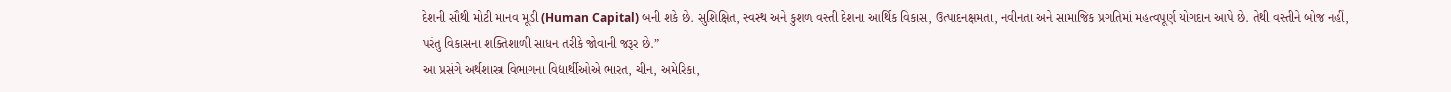દેશની સૌથી મોટી માનવ મૂડી (Human Capital) બની શકે છે. સુશિક્ષિત, સ્વસ્થ અને કુશળ વસ્તી દેશના આર્થિક વિકાસ, ઉત્પાદનક્ષમતા, નવીનતા અને સામાજિક પ્રગતિમાં મહત્વપૂર્ણ યોગદાન આપે છે. તેથી વસ્તીને બોજ નહીં, પરંતુ વિકાસના શક્તિશાળી સાધન તરીકે જોવાની જરૂર છે.”
આ પ્રસંગે અર્થશાસ્ત્ર વિભાગના વિદ્યાર્થીઓએ ભારત, ચીન, અમેરિકા,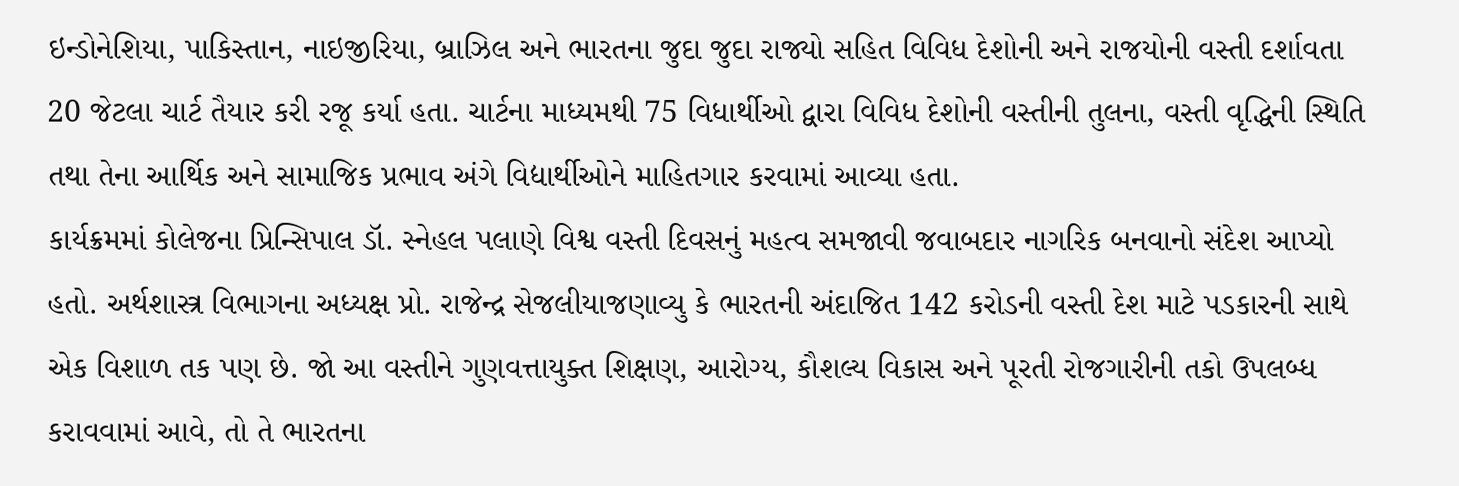ઇન્ડોનેશિયા, પાકિસ્તાન, નાઇજીરિયા, બ્રાઝિલ અને ભારતના જુદા જુદા રાજ્યો સહિત વિવિધ દેશોની અને રાજયોની વસ્તી દર્શાવતા 20 જેટલા ચાર્ટ તૈયાર કરી રજૂ કર્યા હતા. ચાર્ટના માધ્યમથી 75 વિધાર્થીઓ દ્વારા વિવિધ દેશોની વસ્તીની તુલના, વસ્તી વૃદ્ધિની સ્થિતિ તથા તેના આર્થિક અને સામાજિક પ્રભાવ અંગે વિદ્યાર્થીઓને માહિતગાર કરવામાં આવ્યા હતા.
કાર્યક્રમમાં કોલેજના પ્રિન્સિપાલ ડૉ. સ્નેહલ પલાણે વિશ્વ વસ્તી દિવસનું મહત્વ સમજાવી જવાબદાર નાગરિક બનવાનો સંદેશ આપ્યો હતો. અર્થશાસ્ત્ર વિભાગના અધ્યક્ષ પ્રો. રાજેન્દ્ર સેજલીયાજણાવ્યુ કે ભારતની અંદાજિત 142 કરોડની વસ્તી દેશ માટે પડકારની સાથે એક વિશાળ તક પણ છે. જો આ વસ્તીને ગુણવત્તાયુક્ત શિક્ષણ, આરોગ્ય, કૌશલ્ય વિકાસ અને પૂરતી રોજગારીની તકો ઉપલબ્ધ કરાવવામાં આવે, તો તે ભારતના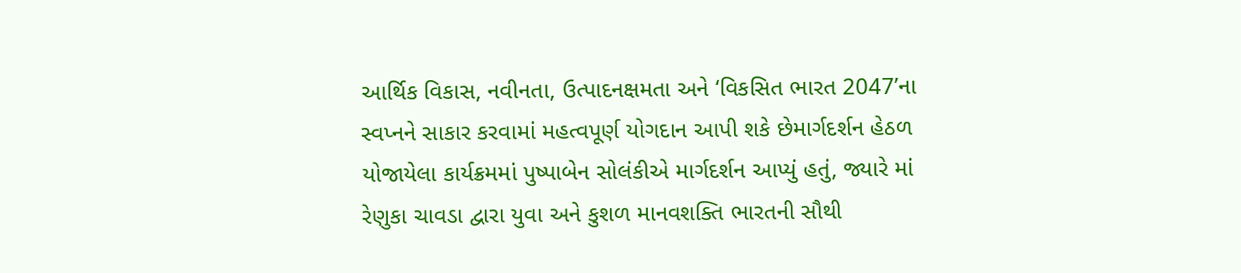આર્થિક વિકાસ, નવીનતા, ઉત્પાદનક્ષમતા અને ‘વિકસિત ભારત 2047’ના સ્વપ્નને સાકાર કરવામાં મહત્વપૂર્ણ યોગદાન આપી શકે છેમાર્ગદર્શન હેઠળ યોજાયેલા કાર્યક્રમમાં પુષ્પાબેન સોલંકીએ માર્ગદર્શન આપ્યું હતું, જ્યારે માં રેણુકા ચાવડા દ્વારા યુવા અને કુશળ માનવશક્તિ ભારતની સૌથી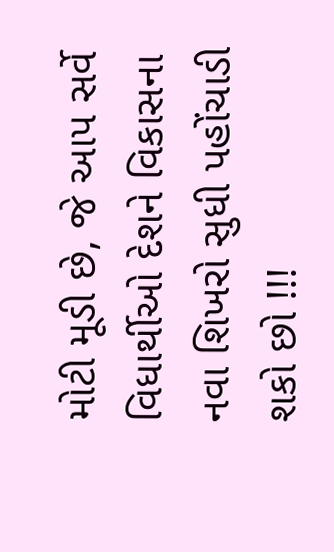મોટી મૂડી છે, જે આપ સર્વે વિધાર્થીઓ દેશને વિકાસના નવા શિખરો સુધી પહોંચાડી શકો છો !!!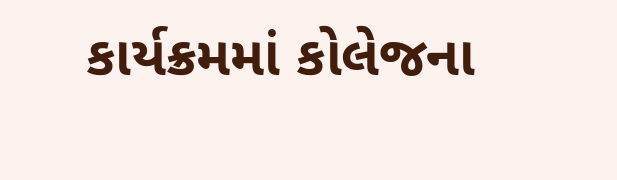કાર્યક્રમમાં કોલેજના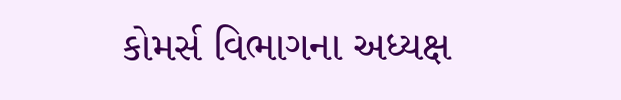કોમર્સ વિભાગના અધ્યક્ષ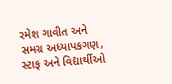રમેશ ગાવીત અને સમગ્ર અધ્યાપકગણ, સ્ટાફ અને વિદ્યાર્થીઓ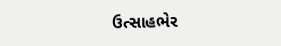ઉત્સાહભેર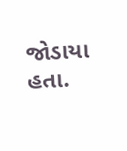જોડાયા હતા.